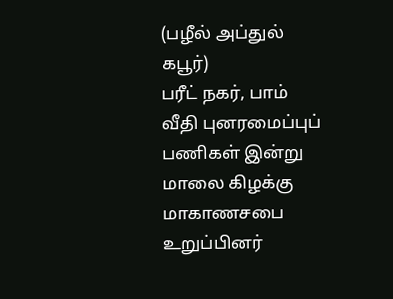(பழீல் அப்துல் கபூர்)
பரீட் நகர், பாம் வீதி புனரமைப்புப் பணிகள் இன்று மாலை கிழக்கு மாகாணசபை உறுப்பினர்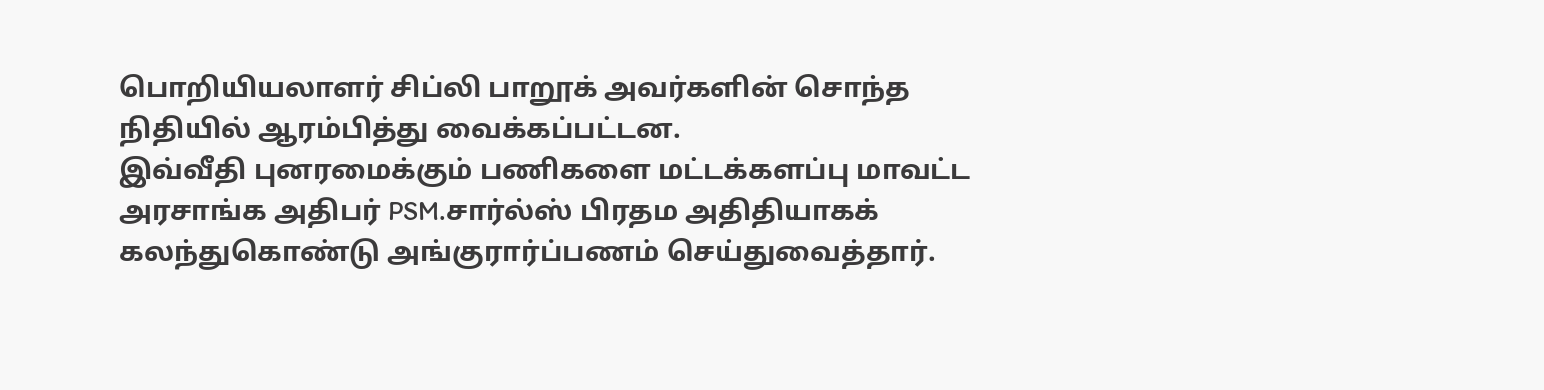பொறியியலாளர் சிப்லி பாறூக் அவர்களின் சொந்த நிதியில் ஆரம்பித்து வைக்கப்பட்டன.
இவ்வீதி புனரமைக்கும் பணிகளை மட்டக்களப்பு மாவட்ட அரசாங்க அதிபர் PSM.சார்ல்ஸ் பிரதம அதிதியாகக் கலந்துகொண்டு அங்குரார்ப்பணம் செய்துவைத்தார்.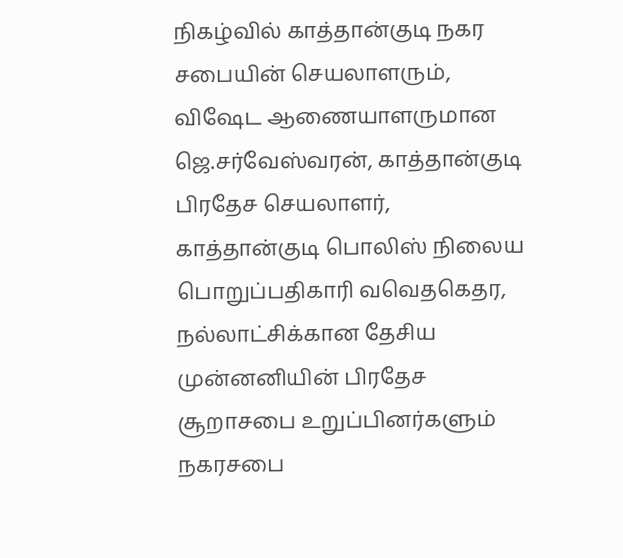நிகழ்வில் காத்தான்குடி நகர சபையின் செயலாளரும், விஷேட ஆணையாளருமான ஜெ.சர்வேஸ்வரன், காத்தான்குடி பிரதேச செயலாளர், காத்தான்குடி பொலிஸ் நிலைய பொறுப்பதிகாரி வவெதகெதர, நல்லாட்சிக்கான தேசிய முன்னனியின் பிரதேச சூறாசபை உறுப்பினர்களும் நகரசபை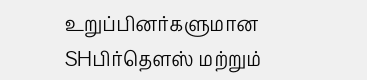உறுப்பினர்களுமான SHபிர்தௌஸ் மற்றும்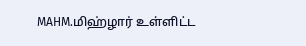MAHM.மிஹ்ழார் உள்ளிட்ட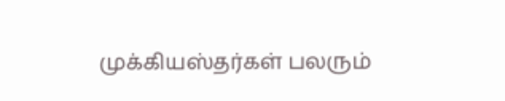முக்கியஸ்தர்கள் பலரும்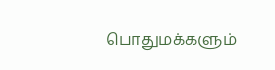பொதுமக்களும்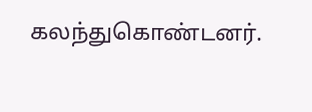கலந்துகொண்டனர்.